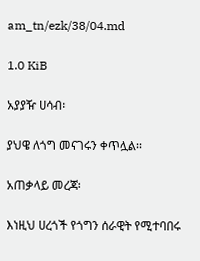am_tn/ezk/38/04.md

1.0 KiB

አያያዥ ሀሳብ፡

ያህዌ ለጎግ መናገሩን ቀጥሏል፡፡

አጠቃላይ መረጃ፡

እነዚህ ሀረጎች የጎግን ሰራዊት የሚተባበሩ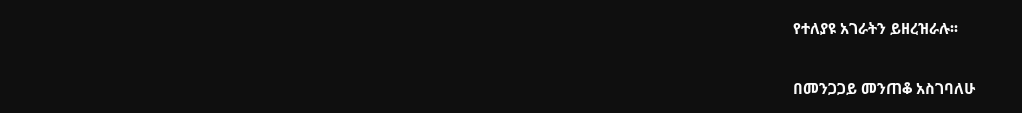የተለያዩ አገራትን ይዘረዝራሉ፡፡

በመንጋጋይ መንጠቆ አስገባለሁ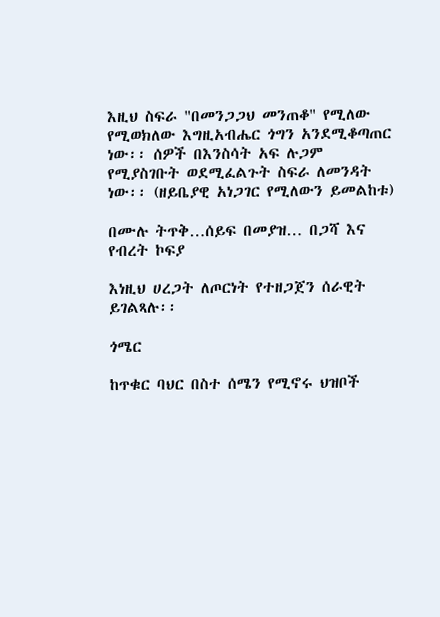እዚህ ስፍራ "በመንጋጋህ መንጠቆ" የሚለው የሚወክለው እግዚአብሔር ጎግን አንደሚቆጣጠር ነው፡፡ ሰዎች በእንስሳት አፍ ሉጋም የሚያስገቡት ወደሚፈልጉት ስፍራ ለመንዳት ነው፡፡ (ዘይቤያዊ አነጋገር የሚለውን ይመልከቱ)

በሙሉ ትጥቅ…ሰይፍ በመያዝ… በጋሻ እና የብረት ኮፍያ

እነዚህ ሀረጋት ለጦርነት የተዘጋጀን ሰራዊት ይገልጻሉ፡፡

ጎሜር

ከጥቁር ባህር በስተ ሰሜን የሚኖሩ ህዝቦች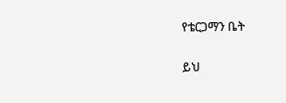የቴርጋማን ቤት

ይህ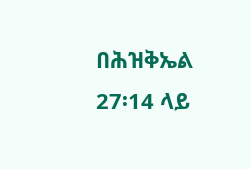በሕዝቅኤል 27፡14 ላይ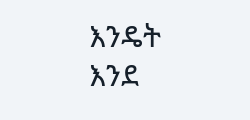እንዴት እንደ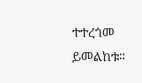ተተረጎመ ይመልከቱ፡፡